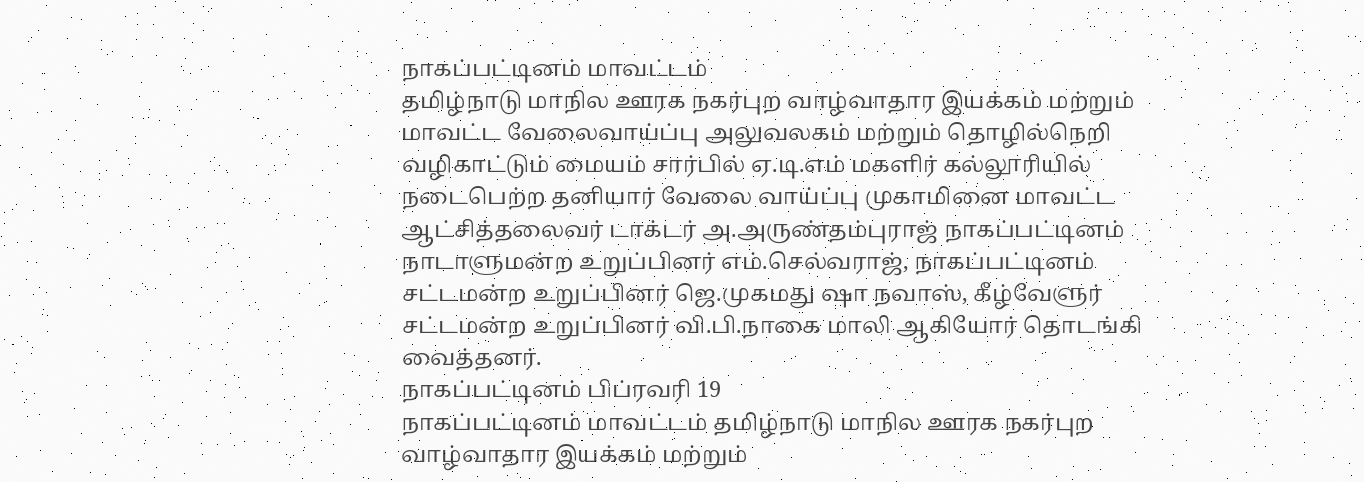நாகப்பட்டினம் மாவட்டம்
தமிழ்நாடு மாநில ஊரக நகர்புற வாழ்வாதார இயக்கம் மற்றும் மாவட்ட வேலைவாய்ப்பு அலுவலகம் மற்றும் தொழில்நெறி வழிகாட்டும் மையம் சார்பில் ஏ.டி.எம் மகளிர் கல்லூரியில் நடைபெற்ற தனியார் வேலை வாய்ப்பு முகாமினை மாவட்ட ஆட்சித்தலைவர் டாக்டர் அ.அருண்தம்புராஜ் நாகப்பட்டினம் நாடாளுமன்ற உறுப்பினர் எம்.செல்வராஜ், நாகப்பட்டினம் சட்டமன்ற உறுப்பினர் ஜெ.முகமது ஷா நவாஸ், கீழ்வேளுர் சட்டமன்ற உறுப்பினர் வி.பி.நாகை மாலி ஆகியோர் தொடங்கி வைத்தனர்.
நாகப்பட்டினம் பிப்ரவரி 19
நாகப்பட்டினம் மாவட்டம் தமிழ்நாடு மாநில ஊரக நகர்புற வாழ்வாதார இயக்கம் மற்றும்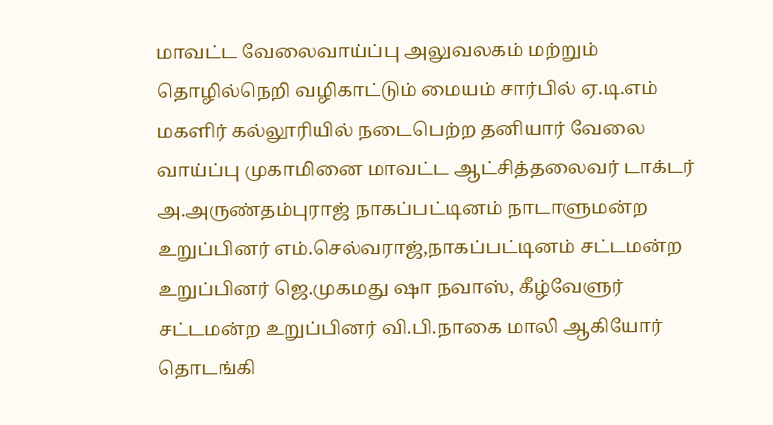மாவட்ட வேலைவாய்ப்பு அலுவலகம் மற்றும் தொழில்நெறி வழிகாட்டும் மையம் சார்பில் ஏ.டி.எம் மகளிர் கல்லூரியில் நடைபெற்ற தனியார் வேலை வாய்ப்பு முகாமினை மாவட்ட ஆட்சித்தலைவர் டாக்டர் அ.அருண்தம்புராஜ் நாகப்பட்டினம் நாடாளுமன்ற உறுப்பினர் எம்.செல்வராஜ்,நாகப்பட்டினம் சட்டமன்ற உறுப்பினர் ஜெ.முகமது ஷா நவாஸ், கீழ்வேளுர் சட்டமன்ற உறுப்பினர் வி.பி.நாகை மாலி ஆகியோர் தொடங்கி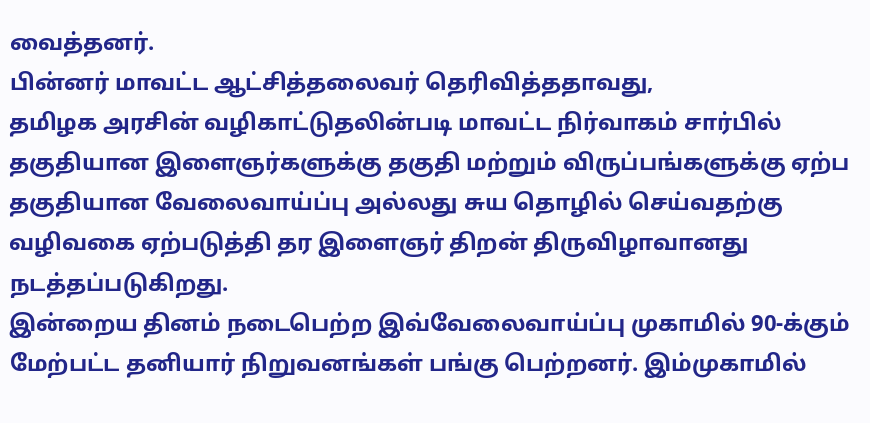வைத்தனர்.
பின்னர் மாவட்ட ஆட்சித்தலைவர் தெரிவித்ததாவது,
தமிழக அரசின் வழிகாட்டுதலின்படி மாவட்ட நிர்வாகம் சார்பில் தகுதியான இளைஞர்களுக்கு தகுதி மற்றும் விருப்பங்களுக்கு ஏற்ப தகுதியான வேலைவாய்ப்பு அல்லது சுய தொழில் செய்வதற்கு வழிவகை ஏற்படுத்தி தர இளைஞர் திறன் திருவிழாவானது நடத்தப்படுகிறது.
இன்றைய தினம் நடைபெற்ற இவ்வேலைவாய்ப்பு முகாமில் 90-க்கும் மேற்பட்ட தனியார் நிறுவனங்கள் பங்கு பெற்றனர். இம்முகாமில்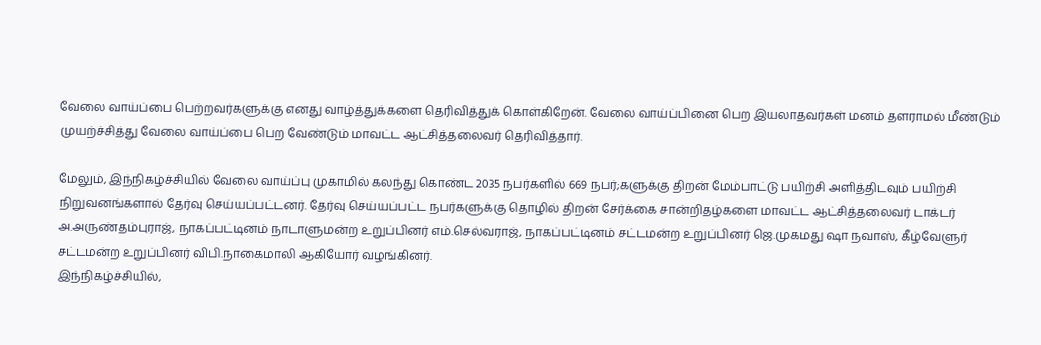வேலை வாய்ப்பை பெற்றவர்களுக்கு எனது வாழ்த்துக்களை தெரிவித்துக் கொள்கிறேன். வேலை வாய்ப்பினை பெற இயலாதவர்கள் மனம் தளராமல் மீண்டும் முயற்ச்சித்து வேலை வாய்ப்பை பெற வேண்டும் மாவட்ட ஆட்சித்தலைவர் தெரிவித்தார்.

மேலும், இந்நிகழ்ச்சியில் வேலை வாய்ப்பு முகாமில் கலந்து கொண்ட 2035 நபர்களில் 669 நபர்;களுக்கு திறன் மேம்பாட்டு பயிற்சி அளித்திடவும் பயிற்சி நிறுவனங்களால் தேர்வு செய்யப்பட்டனர். தேர்வு செய்யப்பட்ட நபர்களுக்கு தொழில் திறன் சேர்க்கை சான்றிதழ்களை மாவட்ட ஆட்சித்தலைவர் டாக்டர் அ.அருண்தம்புராஜ், நாகப்பட்டினம் நாடாளுமன்ற உறுப்பினர் எம்.செல்வராஜ், நாகப்பட்டினம் சட்டமன்ற உறுப்பினர் ஜெ.முகமது ஷா நவாஸ், கீழ்வேளுர் சட்டமன்ற உறுப்பினர் விபி.நாகைமாலி ஆகியோர் வழங்கினர்.
இந்நிகழ்ச்சியில்,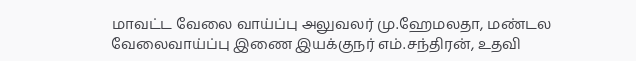மாவட்ட வேலை வாய்ப்பு அலுவலர் மு.ஹேமலதா, மண்டல வேலைவாய்ப்பு இணை இயக்குநர் எம்.சந்திரன், உதவி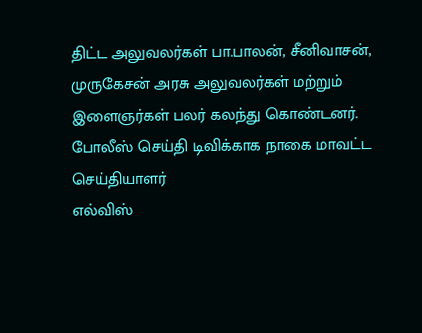திட்ட அலுவலர்கள் பா.பாலன், சீனிவாசன், முருகேசன் அரசு அலுவலர்கள் மற்றும் இளைஞர்கள் பலர் கலந்து கொண்டனர்.
போலீஸ் செய்தி டிவிக்காக நாகை மாவட்ட செய்தியாளர்
எல்விஸ்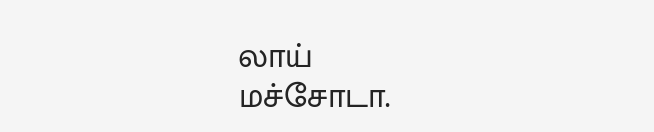லாய்
மச்சோடா.